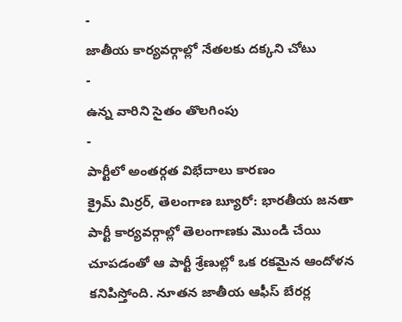-
జాతీయ కార్యవర్గాల్లో నేతలకు దక్కని చోటు
-
ఉన్న వారిని సైతం తొలగింపు
-
పార్టీలో అంతర్గత విభేదాలు కారణం
క్రైమ్ మిర్రర్, తెలంగాణ బ్యూరో: భారతీయ జనతా పార్టీ కార్యవర్గాల్లో తెలంగాణకు మొండి చేయి చూపడంతో ఆ పార్టీ శ్రేణుల్లో ఒక రకమైన ఆందోళన కనిపిస్తోంది. నూతన జాతీయ ఆఫీస్ బేరర్ల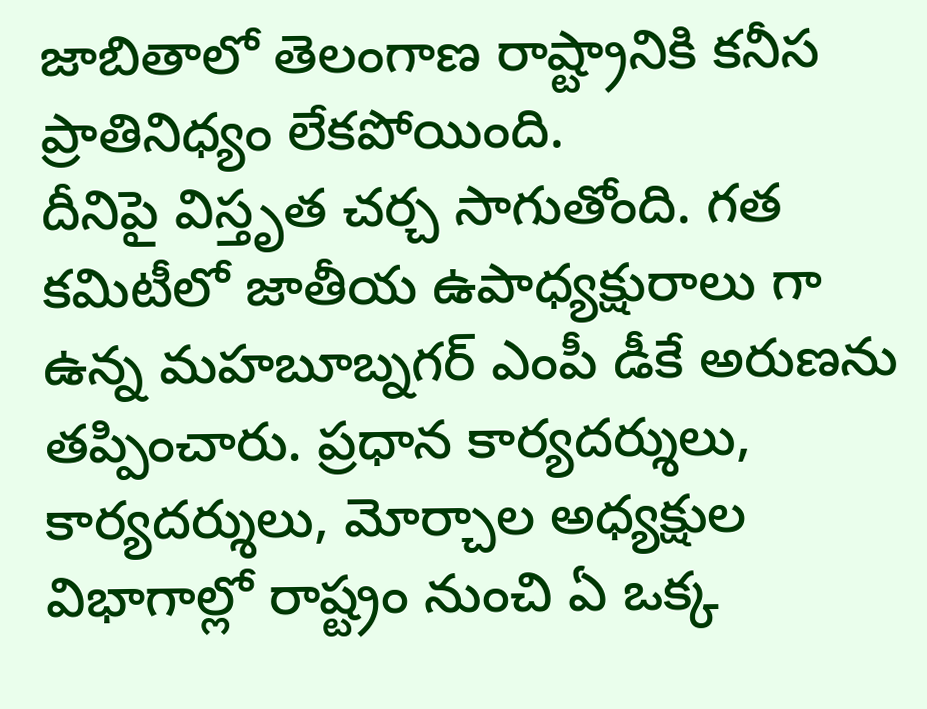జాబితాలో తెలంగాణ రాష్ట్రానికి కనీస ప్రాతినిధ్యం లేకపోయింది.
దీనిపై విస్తృత చర్చ సాగుతోంది. గత కమిటీలో జాతీయ ఉపాధ్యక్షురాలు గా ఉన్న మహబూబ్నగర్ ఎంపీ డీకే అరుణను తప్పించారు. ప్రధాన కార్యదర్శులు, కార్యదర్శులు, మోర్చాల అధ్యక్షుల విభాగాల్లో రాష్ట్రం నుంచి ఏ ఒక్క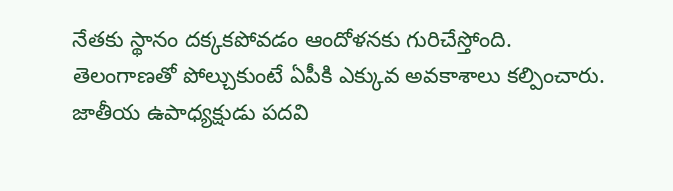నేతకు స్థానం దక్కకపోవడం ఆందోళనకు గురిచేస్తోంది. తెలంగాణతో పోల్చుకుంటే ఏపీకి ఎక్కువ అవకాశాలు కల్పించారు.
జాతీయ ఉపాధ్యక్షుడు పదవి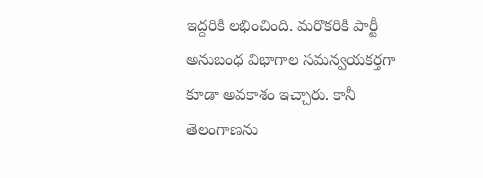ఇద్దరికి లభించింది. మరొకరికి పార్టీ అనుబంధ విభాగాల సమన్వయకర్తగా కూడా అవకాశం ఇచ్చారు. కానీ తెలంగాణను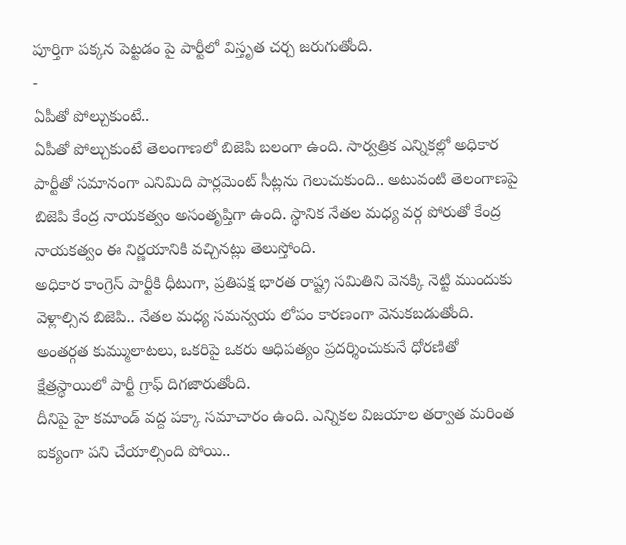పూర్తిగా పక్కన పెట్టడం పై పార్టీలో విస్తృత చర్చ జరుగుతోంది.
-
ఏపీతో పోల్చుకుంటే..
ఏపీతో పోల్చుకుంటే తెలంగాణలో బిజెపి బలంగా ఉంది. సార్వత్రిక ఎన్నికల్లో అధికార పార్టీతో సమానంగా ఎనిమిది పార్లమెంట్ సీట్లను గెలుచుకుంది.. అటువంటి తెలంగాణపై బిజెపి కేంద్ర నాయకత్వం అసంతృప్తిగా ఉంది. స్థానిక నేతల మధ్య వర్గ పోరుతో కేంద్ర నాయకత్వం ఈ నిర్ణయానికి వచ్చినట్లు తెలుస్తోంది.
అధికార కాంగ్రెస్ పార్టీకి ధీటుగా, ప్రతిపక్ష భారత రాష్ట్ర సమితిని వెనక్కి నెట్టి ముందుకు వెళ్లాల్సిన బిజెపి.. నేతల మధ్య సమన్వయ లోపం కారణంగా వెనుకబడుతోంది. అంతర్గత కుమ్ములాటలు, ఒకరిపై ఒకరు ఆధిపత్యం ప్రదర్శించుకునే ధోరణితో క్షేత్రస్థాయిలో పార్టీ గ్రాఫ్ దిగజారుతోంది.
దీనిపై హై కమాండ్ వద్ద పక్కా సమాచారం ఉంది. ఎన్నికల విజయాల తర్వాత మరింత ఐక్యంగా పని చేయాల్సింది పోయి..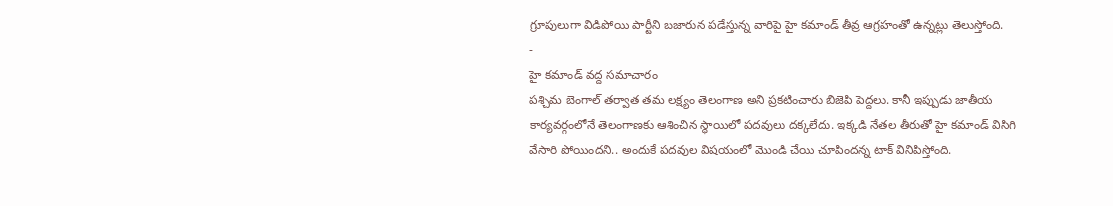గ్రూపులుగా విడిపోయి పార్టీని బజారున పడేస్తున్న వారిపై హై కమాండ్ తీవ్ర ఆగ్రహంతో ఉన్నట్లు తెలుస్తోంది.
-
హై కమాండ్ వద్ద సమాచారం
పశ్చిమ బెంగాల్ తర్వాత తమ లక్ష్యం తెలంగాణ అని ప్రకటించారు బిజెపి పెద్దలు. కానీ ఇప్పుడు జాతీయ కార్యవర్గంలోనే తెలంగాణకు ఆశించిన స్థాయిలో పదవులు దక్కలేదు. ఇక్కడి నేతల తీరుతో హై కమాండ్ విసిగి వేసారి పోయిందని.. అందుకే పదవుల విషయంలో మొండి చేయి చూపిందన్న టాక్ వినిపిస్తోంది.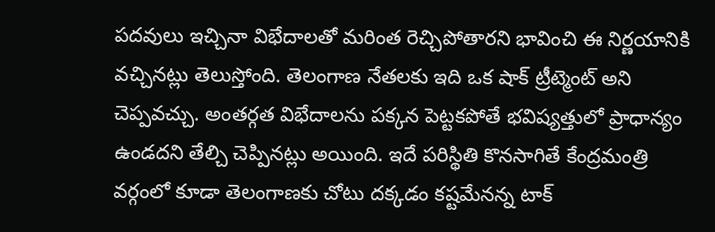పదవులు ఇచ్చినా విభేదాలతో మరింత రెచ్చిపోతారని భావించి ఈ నిర్ణయానికి వచ్చినట్లు తెలుస్తోంది. తెలంగాణ నేతలకు ఇది ఒక షాక్ ట్రీట్మెంట్ అని చెప్పవచ్చు. అంతర్గత విభేదాలను పక్కన పెట్టకపోతే భవిష్యత్తులో ప్రాధాన్యం ఉండదని తేల్చి చెప్పినట్లు అయింది. ఇదే పరిస్థితి కొనసాగితే కేంద్రమంత్రి వర్గంలో కూడా తెలంగాణకు చోటు దక్కడం కష్టమేనన్న టాక్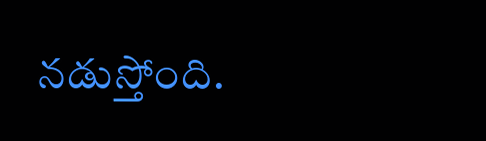నడుస్తోంది.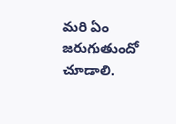మరి ఏం జరుగుతుందో చూడాలి.